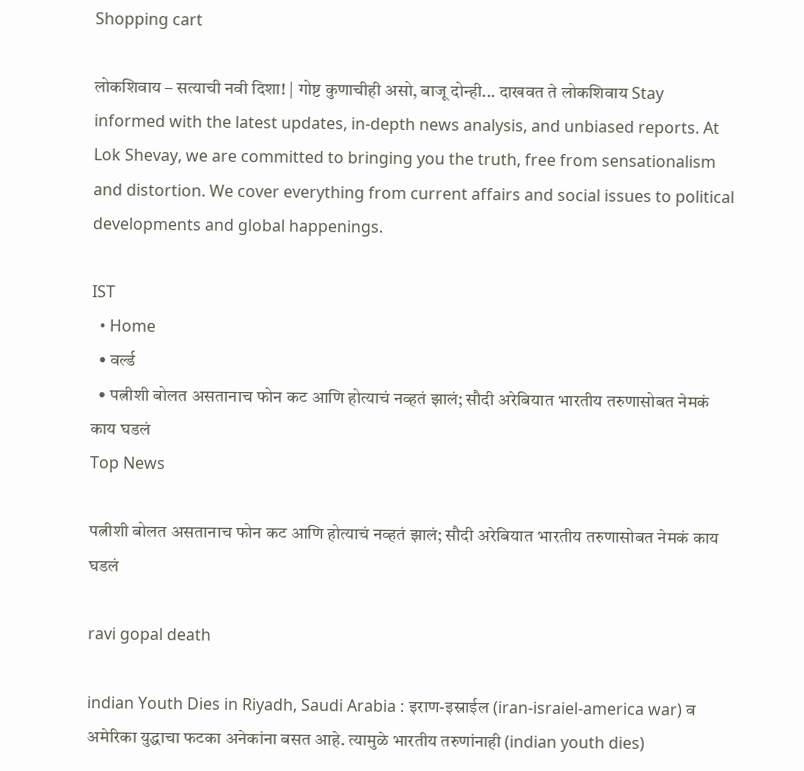Shopping cart

लोकशिवाय – सत्याची नवी दिशा! | गोष्ट कुणाचीही असो, बाजू दोन्ही... दाखवत ते लोकशिवाय Stay informed with the latest updates, in-depth news analysis, and unbiased reports. At Lok Shevay, we are committed to bringing you the truth, free from sensationalism and distortion. We cover everything from current affairs and social issues to political developments and global happenings.

IST
  • Home
  • वर्ल्ड
  • पत्नीशी बोलत असतानाच फोन कट आणि होत्याचं नव्हतं झालं; सौदी अरेबियात भारतीय तरुणासोबत नेमकं काय घडलं
Top News

पत्नीशी बोलत असतानाच फोन कट आणि होत्याचं नव्हतं झालं; सौदी अरेबियात भारतीय तरुणासोबत नेमकं काय घडलं

ravi gopal death

indian Youth Dies in Riyadh, Saudi Arabia : इराण-इस्राईल (iran-israiel-america war) व अमेरिका युद्धाचा फटका अनेकांना बसत आहे. त्यामुळे भारतीय तरुणांनाही (indian youth dies)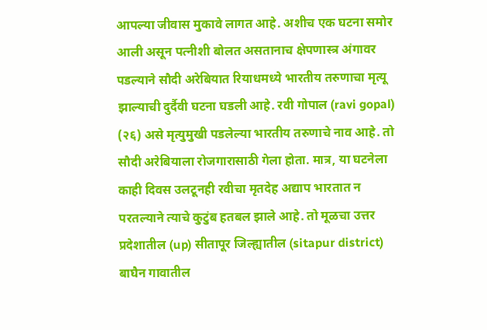आपल्या जीवास मुकावे लागत आहे. अशीच एक घटना समोर आली असून पत्नीशी बोलत असतानाच क्षेपणास्त्र अंगावर पडल्याने सौदी अरेबियात रियाधमध्ये भारतीय तरुणाचा मृत्यू झाल्याची दुर्दैवी घटना घडली आहे. रवी गोपाल (ravi gopal) (२६) असे मृत्युमुखी पडलेल्या भारतीय तरुणाचे नाव आहे. तो सौदी अरेबियाला रोजगारासाठी गेला होता. मात्र, या घटनेला काही दिवस उलटूनही रवीचा मृतदेह अद्याप भारतात न परतल्याने त्याचे कुटुंब हतबल झाले आहे. तो मूळचा उत्तर प्रदेशातील (up) सीतापूर जिल्ह्यातील (sitapur district) बाघैन गावातील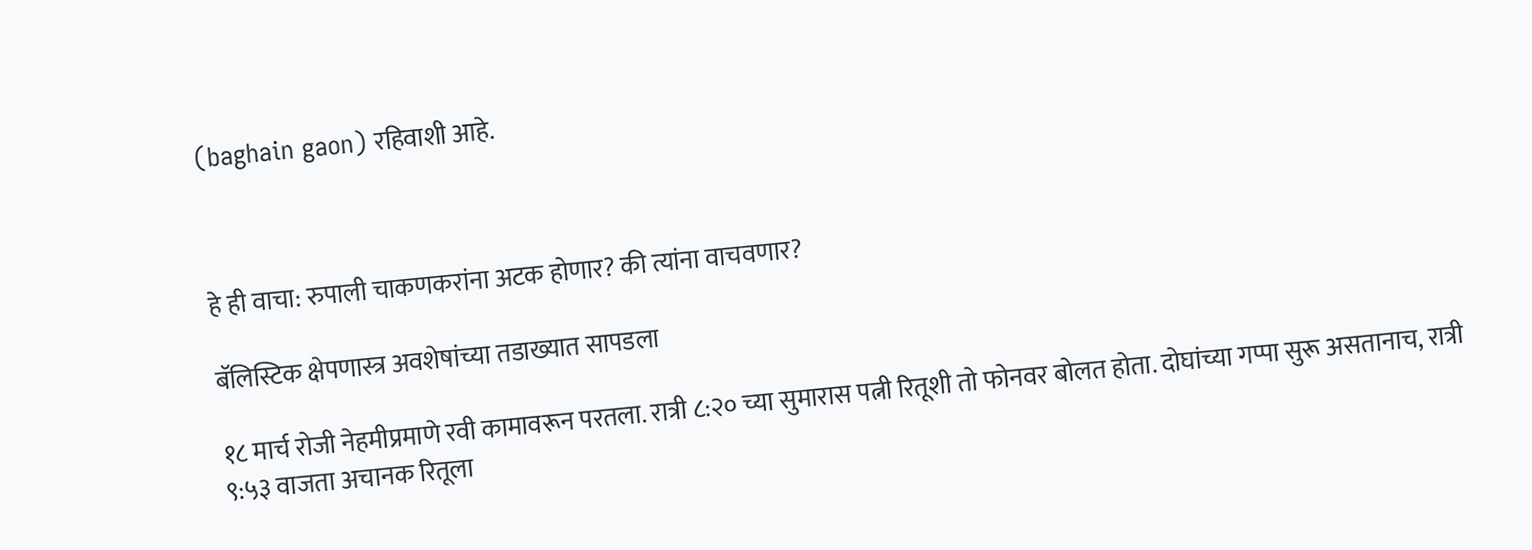(baghain gaon) रहिवाशी आहे.



हे ही वाचा: रुपाली चाकणकरांना अटक होणार? की त्यांना वाचवणार?

बॅलिस्टिक क्षेपणास्त्र अवशेषांच्या तडाख्यात सापडला

१८ मार्च रोजी नेहमीप्रमाणे रवी कामावरून परतला. रात्री ८:२० च्या सुमारास पत्नी रितूशी तो फोनवर बोलत होता. दोघांच्या गप्पा सुरू असतानाच, रात्री ९:५३ वाजता अचानक रितूला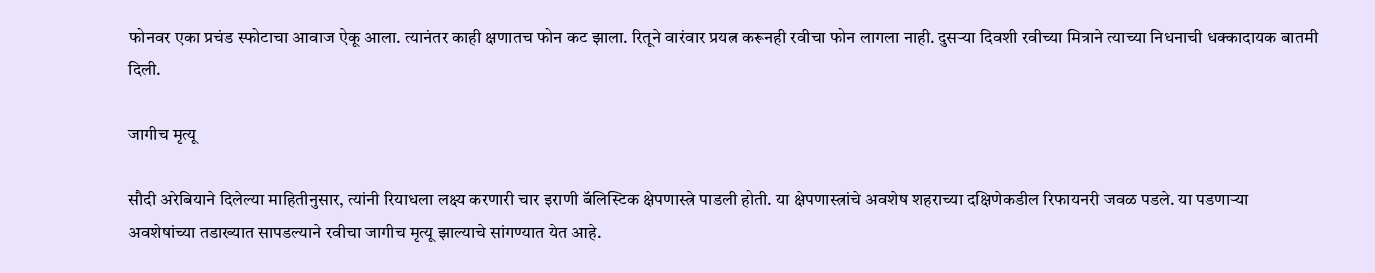फोनवर एका प्रचंड स्फोटाचा आवाज ऐकू आला. त्यानंतर काही क्षणातच फोन कट झाला. रितूने वारंवार प्रयत्न करूनही रवीचा फोन लागला नाही. दुसऱ्या दिवशी रवीच्या मित्राने त्याच्या निधनाची धक्कादायक बातमी दिली.

जागीच मृत्यू

सौदी अरेबियाने दिलेल्या माहितीनुसार, त्यांनी रियाधला लक्ष्य करणारी चार इराणी बॅलिस्टिक क्षेपणास्त्रे पाडली होती. या क्षेपणास्त्रांचे अवशेष शहराच्या दक्षिणेकडील रिफायनरी जवळ पडले. या पडणाऱ्या अवशेषांच्या तडाख्यात सापडल्याने रवीचा जागीच मृत्यू झाल्याचे सांगण्यात येत आहे.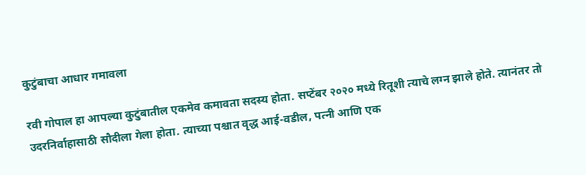कुटुंबाचा आधार गमावला

रवी गोपाल हा आपल्या कुटुंबातील एकमेव कमावता सदस्य होता. सप्टेंबर २०२० मध्ये रितूशी त्याचे लग्न झाले होते. त्यानंतर तो उदरनिर्वाहासाठी सौदीला गेला होता. त्याच्या पश्चात वृद्ध आई-वडील, पत्नी आणि एक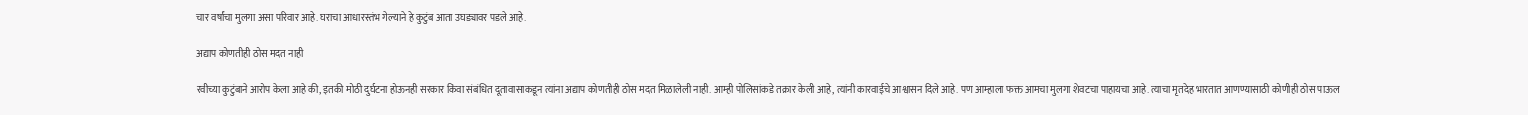चार वर्षांचा मुलगा असा परिवार आहे. घराचा आधारस्तंभ गेल्याने हे कुटुंब आता उघड्यावर पडले आहे.

अद्याप कोणतीही ठोस मदत नाही

रवीच्या कुटुंबाने आरोप केला आहे की, इतकी मोठी दुर्घटना होऊनही सरकार किंवा संबंधित दूतावासाकडून त्यांना अद्याप कोणतीही ठोस मदत मिळालेली नाही. आम्ही पोलिसांकडे तक्रार केली आहे, त्यांनी कारवाईचे आश्वासन दिले आहे. पण आम्हाला फक्त आमचा मुलगा शेवटचा पाहायचा आहे. त्याचा मृतदेह भारतात आणण्यासाठी कोणीही ठोस पाऊल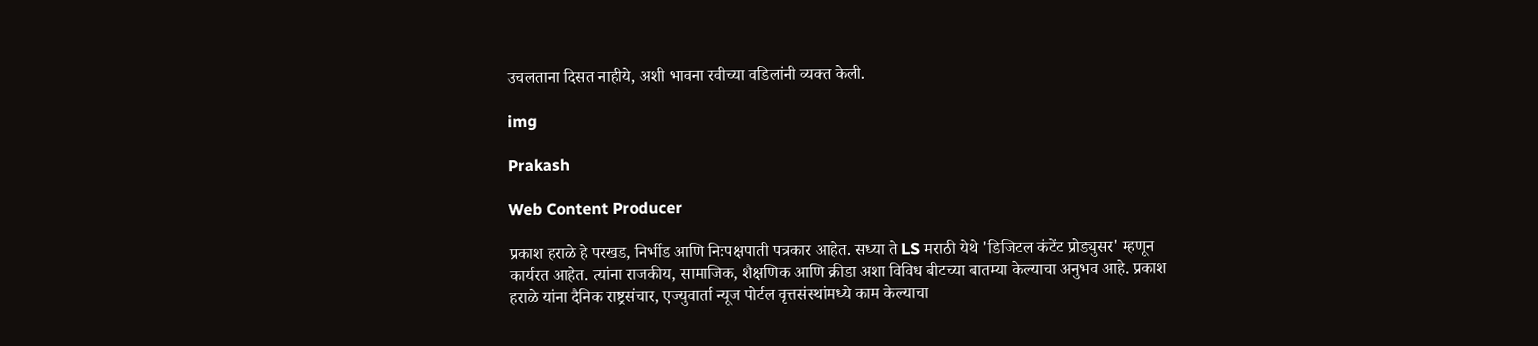उचलताना दिसत नाहीये, अशी भावना रवीच्या वडिलांनी व्यक्त केली.

img

Prakash

Web Content Producer

प्रकाश हराळे हे परखड, निर्भीड आणि निःपक्षपाती पत्रकार आहेत. सध्या ते LS मराठी येथे 'डिजिटल कंटेंट प्रोड्युसर' म्हणून कार्यरत आहेत. त्यांना राजकीय, सामाजिक, शैक्षणिक आणि क्रीडा अशा विविध बीटच्या बातम्या केल्याचा अनुभव आहे. प्रकाश हराळे यांना दैनिक राष्ट्रसंचार, एज्युवार्ता न्यूज पोर्टल वृत्तसंस्थांमध्ये काम केल्याचा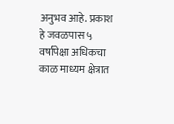अनुभव आहे. प्रकाश हे जवळपास ५ वर्षांपेक्षा अधिकचा काळ माध्यम क्षेत्रात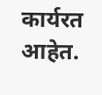कार्यरत आहेत.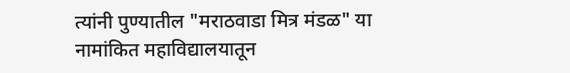त्यांनी पुण्यातील "मराठवाडा मित्र मंडळ" या नामांकित महाविद्यालयातून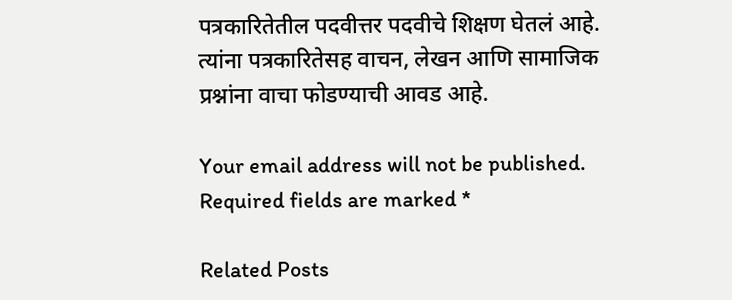पत्रकारितेतील पदवीत्तर पदवीचे शिक्षण घेतलं आहे. त्यांना पत्रकारितेसह वाचन, लेखन आणि सामाजिक प्रश्नांना वाचा फोडण्याची आवड आहे.

Your email address will not be published. Required fields are marked *

Related Posts